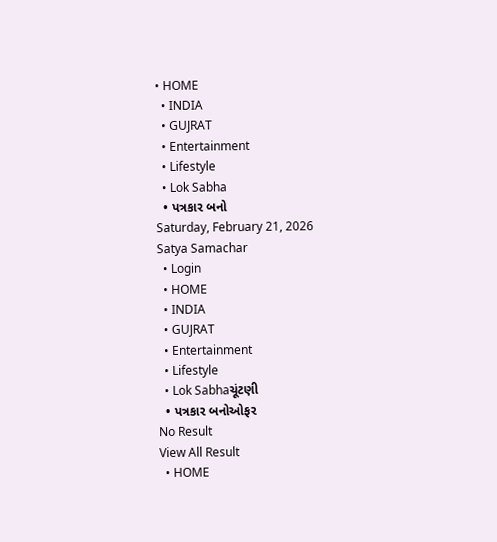• HOME
  • INDIA
  • GUJRAT
  • Entertainment
  • Lifestyle
  • Lok Sabha
  • પત્રકાર બનો
Saturday, February 21, 2026
Satya Samachar
  • Login
  • HOME
  • INDIA
  • GUJRAT
  • Entertainment
  • Lifestyle
  • Lok Sabhaચૂંટણી
  • પત્રકાર બનોઓફર
No Result
View All Result
  • HOME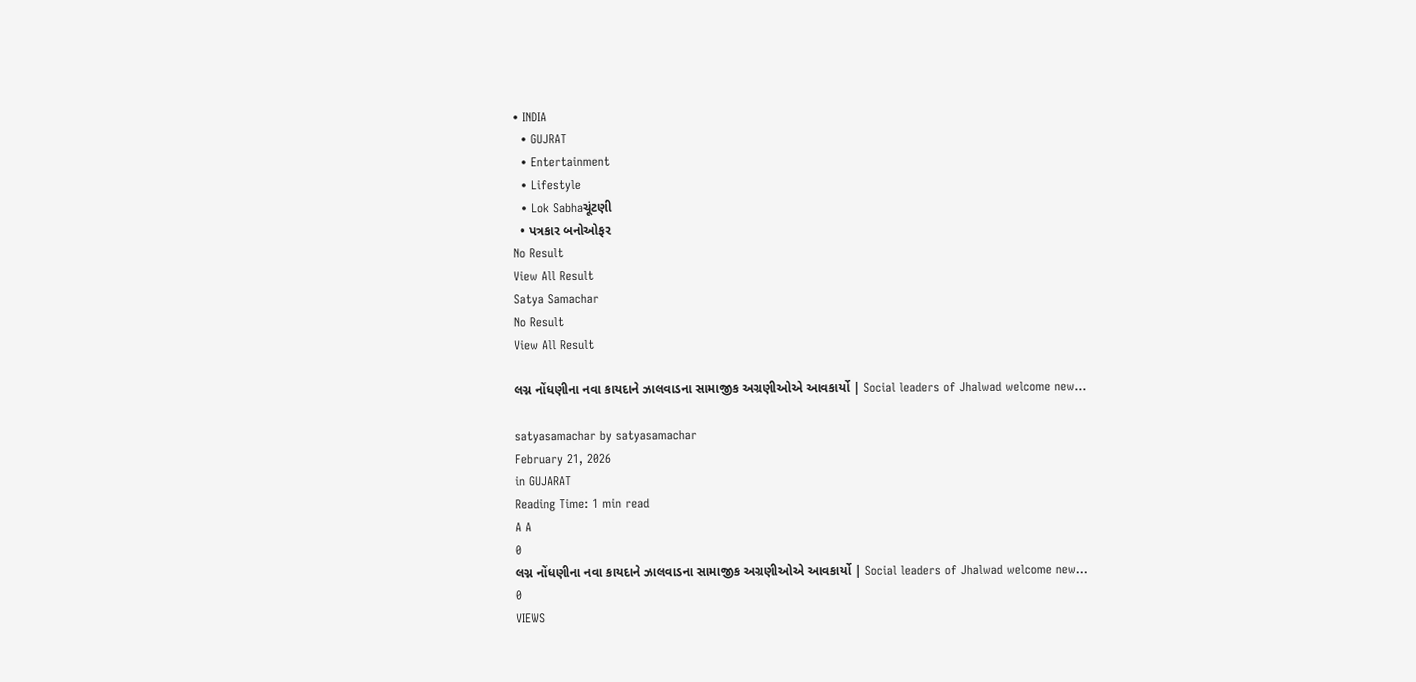• INDIA
  • GUJRAT
  • Entertainment
  • Lifestyle
  • Lok Sabhaચૂંટણી
  • પત્રકાર બનોઓફર
No Result
View All Result
Satya Samachar
No Result
View All Result

લગ્ન નોંધણીના નવા કાયદાને ઝાલવાડના સામાજીક અગ્રણીઓએ આવકાર્યો | Social leaders of Jhalwad welcome new…

satyasamachar by satyasamachar
February 21, 2026
in GUJARAT
Reading Time: 1 min read
A A
0
લગ્ન નોંધણીના નવા કાયદાને ઝાલવાડના સામાજીક અગ્રણીઓએ આવકાર્યો | Social leaders of Jhalwad welcome new…
0
VIEWS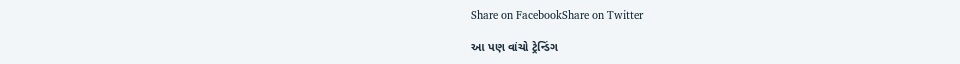Share on FacebookShare on Twitter

આ પણ વાંચો ટ્રેન્ડિંગ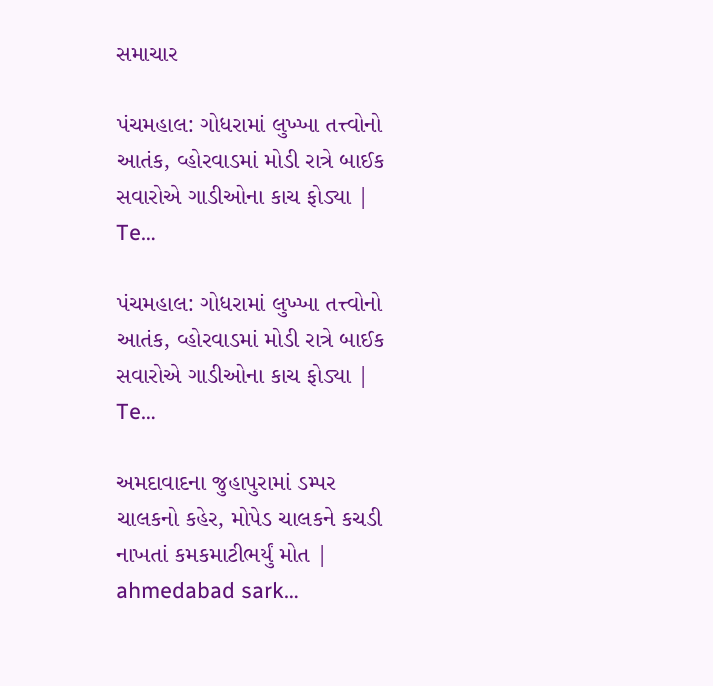સમાચાર

પંચમહાલ: ગોધરામાં લુખ્ખા તત્ત્વોનો આતંક, વ્હોરવાડમાં મોડી રાત્રે બાઈક સવારોએ ગાડીઓના કાચ ફોડ્યા | Te…

પંચમહાલ: ગોધરામાં લુખ્ખા તત્ત્વોનો આતંક, વ્હોરવાડમાં મોડી રાત્રે બાઈક સવારોએ ગાડીઓના કાચ ફોડ્યા | Te…

અમદાવાદના જુહાપુરામાં ડમ્પર ચાલકનો કહેર, મોપેડ ચાલકને કચડી નાખતાં કમકમાટીભર્યું મોત | ahmedabad sark…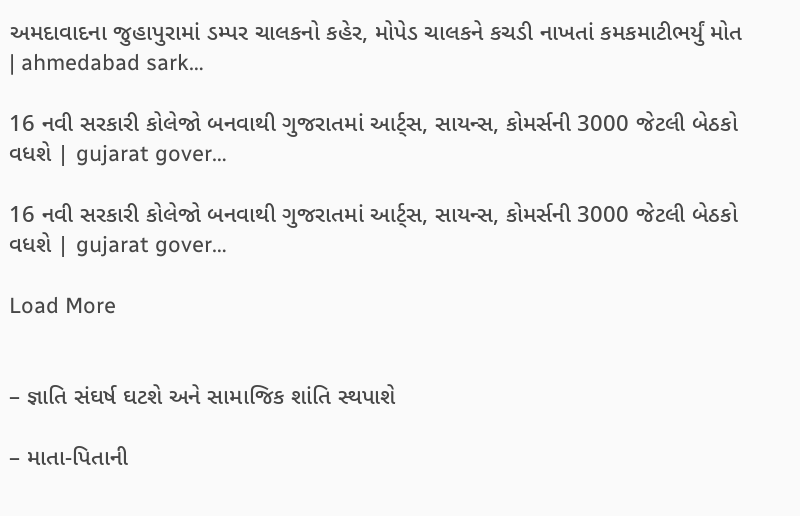અમદાવાદના જુહાપુરામાં ડમ્પર ચાલકનો કહેર, મોપેડ ચાલકને કચડી નાખતાં કમકમાટીભર્યું મોત | ahmedabad sark…

16 નવી સરકારી કોલેજો બનવાથી ગુજરાતમાં આર્ટ્સ, સાયન્સ, કોમર્સની 3000 જેટલી બેઠકો વધશે | gujarat gover…

16 નવી સરકારી કોલેજો બનવાથી ગુજરાતમાં આર્ટ્સ, સાયન્સ, કોમર્સની 3000 જેટલી બેઠકો વધશે | gujarat gover…

Load More


– જ્ઞાતિ સંઘર્ષ ઘટશે અને સામાજિક શાંતિ સ્થપાશે

– માતા-પિતાની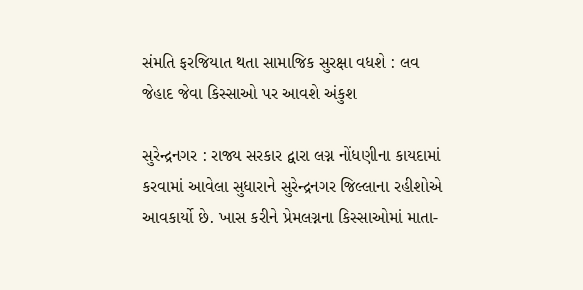સંમતિ ફરજિયાત થતા સામાજિક સુરક્ષા વધશે : લવ જેહાદ જેવા કિસ્સાઓ પર આવશે અંકુશ

સુરેન્દ્રનગર : રાજ્ય સરકાર દ્વારા લગ્ન નોંધણીના કાયદામાં કરવામાં આવેલા સુધારાને સુરેન્દ્રનગર જિલ્લાના રહીશોએ આવકાર્યો છે. ખાસ કરીને પ્રેમલગ્નના કિસ્સાઓમાં માતા-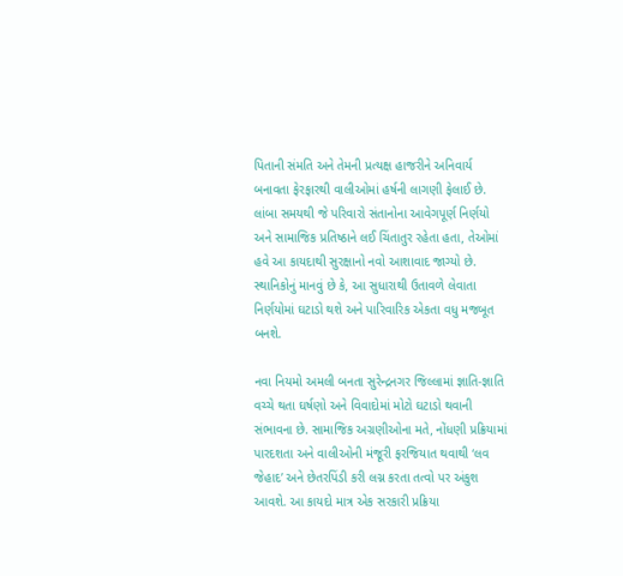પિતાની સંમતિ અને તેમની પ્રત્યક્ષ હાજરીને અનિવાર્ય બનાવતા ફેરફારથી વાલીઓમાં હર્ષની લાગણી ફેલાઈ છે. લાંબા સમયથી જે પરિવારો સંતાનોના આવેગપૂર્ણ નિર્ણયો અને સામાજિક પ્રતિષ્ઠાને લઈ ચિંતાતુર રહેતા હતા, તેઓમાં હવે આ કાયદાથી સુરક્ષાનો નવો આશાવાદ જાગ્યો છે. સ્થાનિકોનું માનવું છે કે, આ સુધારાથી ઉતાવળે લેવાતા નિર્ણયોમાં ઘટાડો થશે અને પારિવારિક એકતા વધુ મજબૂત બનશે.

નવા નિયમો અમલી બનતા સુરેન્દ્રનગર જિલ્લામાં જ્ઞાતિ-જ્ઞાતિ વચ્ચે થતા ઘર્ષણો અને વિવાદોમાં મોટો ઘટાડો થવાની સંભાવના છે. સામાજિક અગ્રણીઓના મતે, નોંધણી પ્રક્રિયામાં પારદશતા અને વાલીઓની મંજૂરી ફરજિયાત થવાથી ‘લવ જેહાદ’ અને છેતરપિંડી કરી લગ્ન કરતા તત્વો પર અંકુશ આવશે. આ કાયદો માત્ર એક સરકારી પ્રક્રિયા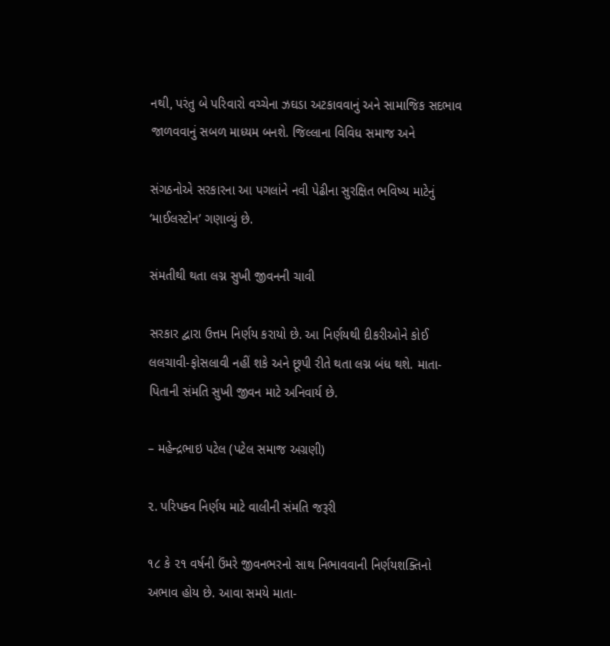નથી, પરંતુ બે પરિવારો વચ્ચેના ઝઘડા અટકાવવાનું અને સામાજિક સદભાવ જાળવવાનું સબળ માધ્યમ બનશે. જિલ્લાના વિવિધ સમાજ અને

સંગઠનોએ સરકારના આ પગલાંને નવી પેઢીના સુરક્ષિત ભવિષ્ય માટેનું ‘માઈલસ્ટોન’ ગણાવ્યું છે.

સંમતીથી થતા લગ્ન સુખી જીવનની ચાવી

સરકાર દ્વારા ઉત્તમ નિર્ણય કરાયો છે. આ નિર્ણયથી દીકરીઓને કોઈ લલચાવી-ફોસલાવી નહીં શકે અને છૂપી રીતે થતા લગ્ન બંધ થશે. માતા-પિતાની સંમતિ સુખી જીવન માટે અનિવાર્ય છે.

– મહેન્દ્રભાઇ પટેલ (પટેલ સમાજ અગ્રણી)

૨. પરિપક્વ નિર્ણય માટે વાલીની સંમતિ જરૂરી

૧૮ કે ૨૧ વર્ષની ઉંમરે જીવનભરનો સાથ નિભાવવાની નિર્ણયશક્તિનો અભાવ હોય છે. આવા સમયે માતા-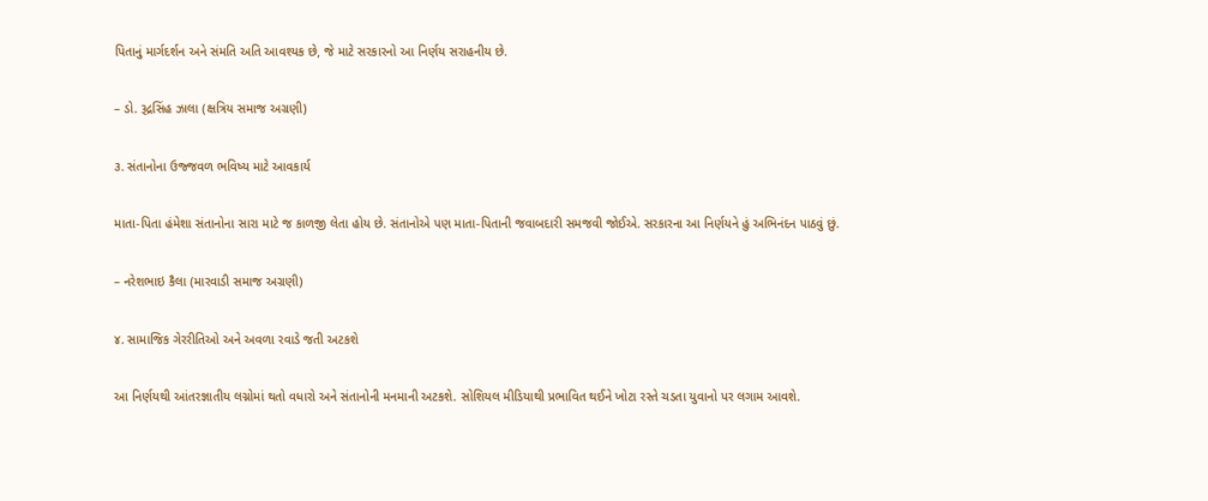પિતાનું માર્ગદર્શન અને સંમતિ અતિ આવશ્યક છે, જે માટે સરકારનો આ નિર્ણય સરાહનીય છે.

– ડો. રૂદ્રસિંહ ઝાલા (ક્ષત્રિય સમાજ અગ્રણી)

૩. સંતાનોના ઉજ્જવળ ભવિષ્ય માટે આવકાર્ય

માતા-પિતા હંમેશા સંતાનોના સારા માટે જ કાળજી લેતા હોય છે. સંતાનોએ પણ માતા-પિતાની જવાબદારી સમજવી જોઈએ. સરકારના આ નિર્ણયને હું અભિનંદન પાઠવું છું.

– નરેશભાઇ કૈલા (મારવાડી સમાજ અગ્રણી)

૪. સામાજિક ગેરરીતિઓ અને અવળા રવાડે જતી અટકશે

આ નિર્ણયથી આંતરજ્ઞાતીય લગ્નોમાં થતો વધારો અને સંતાનોની મનમાની અટકશે. સોશિયલ મીડિયાથી પ્રભાવિત થઈને ખોટા રસ્તે ચડતા યુવાનો પર લગામ આવશે.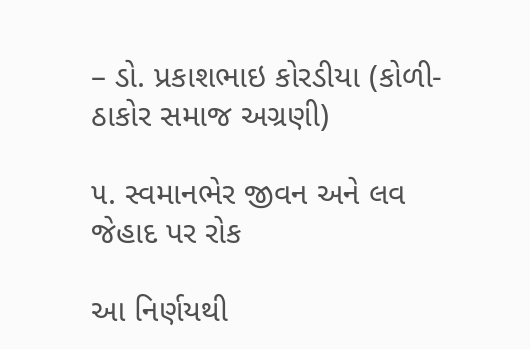– ડો. પ્રકાશભાઇ કોરડીયા (કોળી-ઠાકોર સમાજ અગ્રણી)

૫. સ્વમાનભેર જીવન અને લવ જેહાદ પર રોક

આ નિર્ણયથી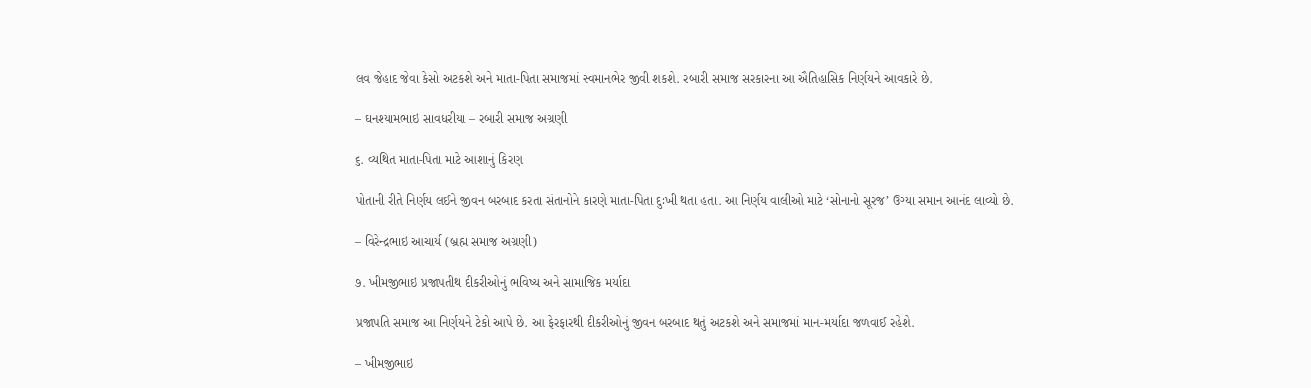લવ જેહાદ જેવા કેસો અટકશે અને માતા-પિતા સમાજમાં સ્વમાનભેર જીવી શકશે. રબારી સમાજ સરકારના આ ઐતિહાસિક નિર્ણયને આવકારે છે.

– ઘનશ્યામભાઇ સાવધરીયા – રબારી સમાજ અગ્રણી

૬. વ્યથિત માતા-પિતા માટે આશાનું કિરણ

પોતાની રીતે નિર્ણય લઈને જીવન બરબાદ કરતા સંતાનોને કારણે માતા-પિતા દુઃખી થતા હતા. આ નિર્ણય વાલીઓ માટે ‘સોનાનો સૂરજ’ ઉગ્યા સમાન આનંદ લાવ્યો છે.

– વિરેન્દ્રભાઇ આચાર્ય (બ્રહ્મ સમાજ અગ્રણી)

૭. ખીમજીભાઇ પ્રજાપતીથ દીકરીઓનું ભવિષ્ય અને સામાજિક મર્યાદા

પ્રજાપતિ સમાજ આ નિર્ણયને ટેકો આપે છે. આ ફેરફારથી દીકરીઓનું જીવન બરબાદ થતું અટકશે અને સમાજમાં માન-મર્યાદા જળવાઈ રહેશે.

– ખીમજીભાઇ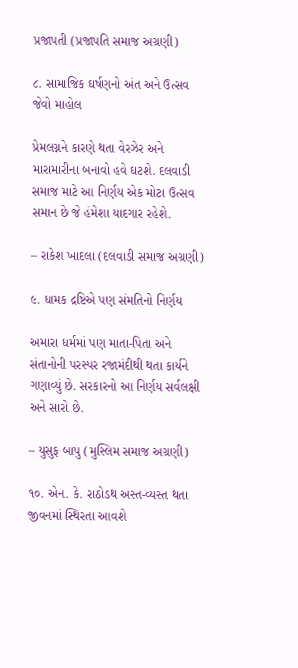પ્રજાપતી (પ્રજાપતિ સમાજ અગ્રણી)

૮. સામાજિક ઘર્ષણનો અંત અને ઉત્સવ જેવો માહોલ

પ્રેમલગ્નને કારણે થતા વેરઝેર અને મારામારીના બનાવો હવે ઘટશે. દલવાડી સમાજ માટે આ નિર્ણય એક મોટા ઉત્સવ સમાન છે જે હંમેશા યાદગાર રહેશે.

– રાકેશ ખાદલા (દલવાડી સમાજ અગ્રણી)

૯. ધામક દ્રષ્ટિએ પણ સંમતિનો નિર્ણય

અમારા ધર્મમાં પણ માતા-પિતા અને સંતાનોની પરસ્પર રજામંદીથી થતા કાર્યને ગણાવ્યું છે. સરકારનો આ નિર્ણય સર્વલક્ષી અને સારો છે.

– યુસુફ બાપુ (મુસ્લિમ સમાજ અગ્રણી)

૧૦. એન. કે. રાઠોડથ અસ્ત-વ્યસ્ત થતા જીવનમાં સ્થિરતા આવશે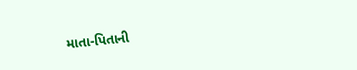માતા-પિતાની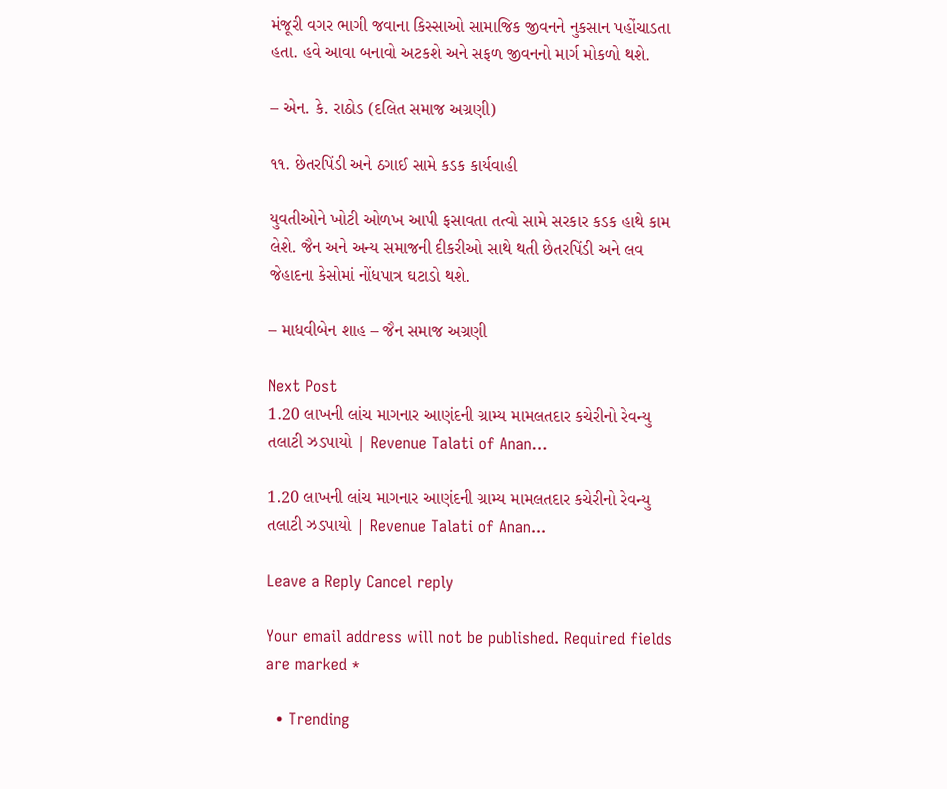મંજૂરી વગર ભાગી જવાના કિસ્સાઓ સામાજિક જીવનને નુકસાન પહોંચાડતા હતા. હવે આવા બનાવો અટકશે અને સફળ જીવનનો માર્ગ મોકળો થશે.

– એન. કે. રાઠોડ (દલિત સમાજ અગ્રણી)

૧૧. છેતરપિંડી અને ઠગાઈ સામે કડક કાર્યવાહી

યુવતીઓને ખોટી ઓળખ આપી ફસાવતા તત્વો સામે સરકાર કડક હાથે કામ લેશે. જૈન અને અન્ય સમાજની દીકરીઓ સાથે થતી છેતરપિંડી અને લવ જેહાદના કેસોમાં નોંધપાત્ર ઘટાડો થશે.

– માધવીબેન શાહ – જૈન સમાજ અગ્રણી

Next Post
1.20 લાખની લાંચ માગનાર આણંદની ગ્રામ્ય મામલતદાર કચેરીનો રેવન્યુ તલાટી ઝડપાયો | Revenue Talati of Anan…

1.20 લાખની લાંચ માગનાર આણંદની ગ્રામ્ય મામલતદાર કચેરીનો રેવન્યુ તલાટી ઝડપાયો | Revenue Talati of Anan...

Leave a Reply Cancel reply

Your email address will not be published. Required fields are marked *

  • Trending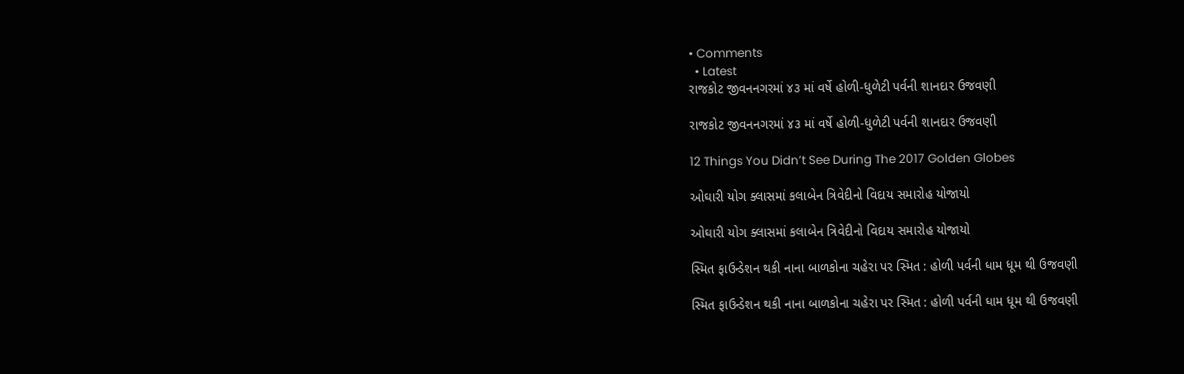• Comments
  • Latest
રાજકોટ જીવનનગરમાં ૪૩ માં વર્ષે હોળી-ધુળેટી પર્વની શાનદાર ઉજવણી

રાજકોટ જીવનનગરમાં ૪૩ માં વર્ષે હોળી-ધુળેટી પર્વની શાનદાર ઉજવણી

12 Things You Didn’t See During The 2017 Golden Globes

ઓઘારી યોગ ક્લાસમાં કલાબેન ત્રિવેદીનો વિદાય સમારોહ યોજાયો

ઓઘારી યોગ ક્લાસમાં કલાબેન ત્રિવેદીનો વિદાય સમારોહ યોજાયો

સ્મિત ફાઉન્ડેશન થકી નાના બાળકોના ચહેરા પર સ્મિત : હોળી પર્વની ધામ ધૂમ થી ઉજવણી

સ્મિત ફાઉન્ડેશન થકી નાના બાળકોના ચહેરા પર સ્મિત : હોળી પર્વની ધામ ધૂમ થી ઉજવણી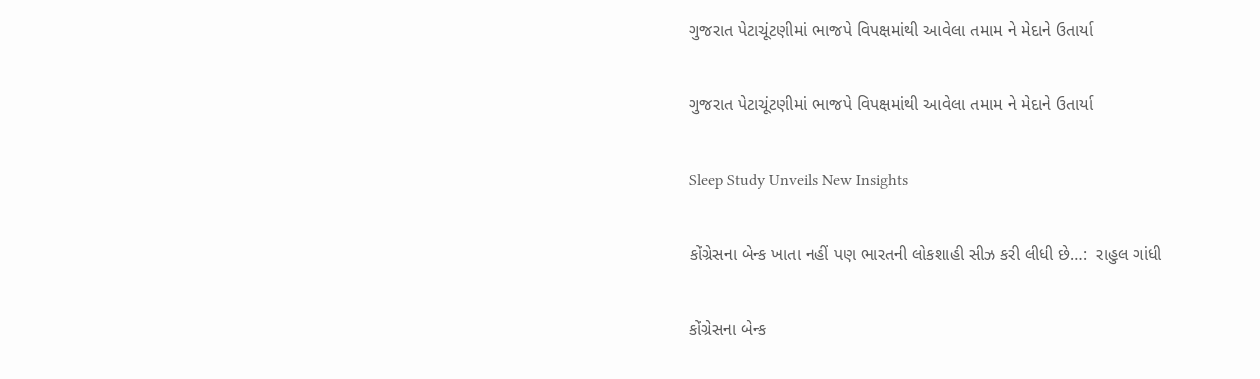ગુજરાત પેટાચૂંટણીમાં ભાજપે વિપક્ષમાંથી આવેલા તમામ ને મેદાને ઉતાર્યા

ગુજરાત પેટાચૂંટણીમાં ભાજપે વિપક્ષમાંથી આવેલા તમામ ને મેદાને ઉતાર્યા

Sleep Study Unveils New Insights

કોંગ્રેસના બેન્ક ખાતા નહીં પણ ભારતની લોકશાહી સીઝ કરી લીધી છે…:  રાહુલ ગાંધી

કોંગ્રેસના બેન્ક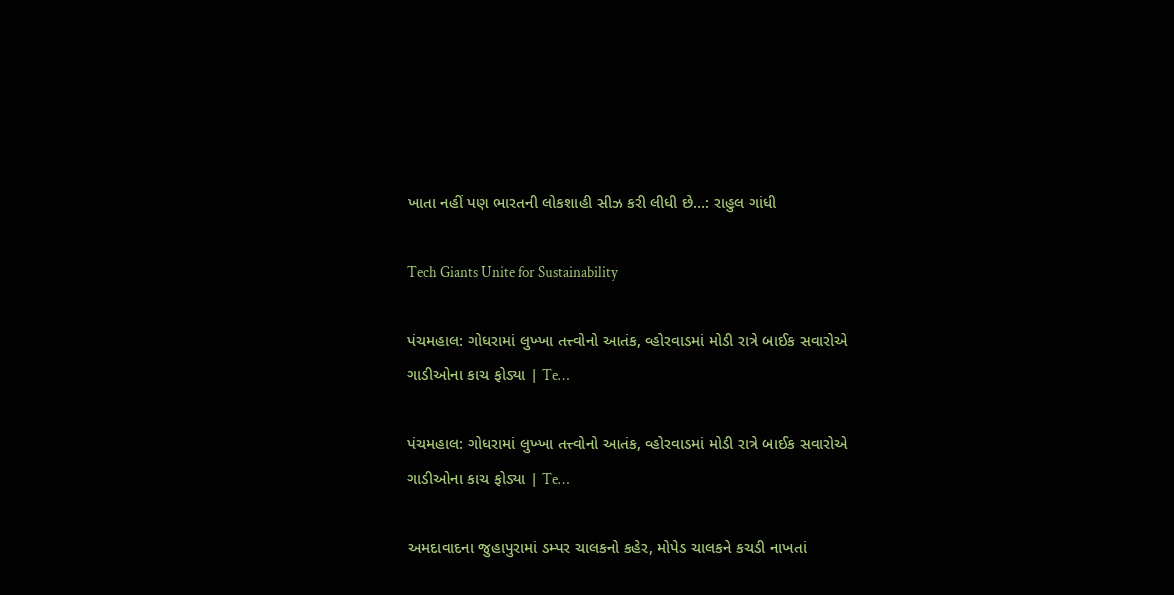ખાતા નહીં પણ ભારતની લોકશાહી સીઝ કરી લીધી છે…: રાહુલ ગાંધી

Tech Giants Unite for Sustainability

પંચમહાલ: ગોધરામાં લુખ્ખા તત્ત્વોનો આતંક, વ્હોરવાડમાં મોડી રાત્રે બાઈક સવારોએ ગાડીઓના કાચ ફોડ્યા | Te…

પંચમહાલ: ગોધરામાં લુખ્ખા તત્ત્વોનો આતંક, વ્હોરવાડમાં મોડી રાત્રે બાઈક સવારોએ ગાડીઓના કાચ ફોડ્યા | Te…

અમદાવાદના જુહાપુરામાં ડમ્પર ચાલકનો કહેર, મોપેડ ચાલકને કચડી નાખતાં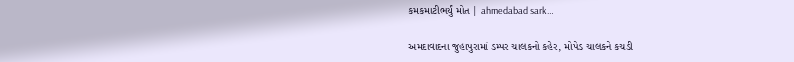કમકમાટીભર્યું મોત | ahmedabad sark…

અમદાવાદના જુહાપુરામાં ડમ્પર ચાલકનો કહેર, મોપેડ ચાલકને કચડી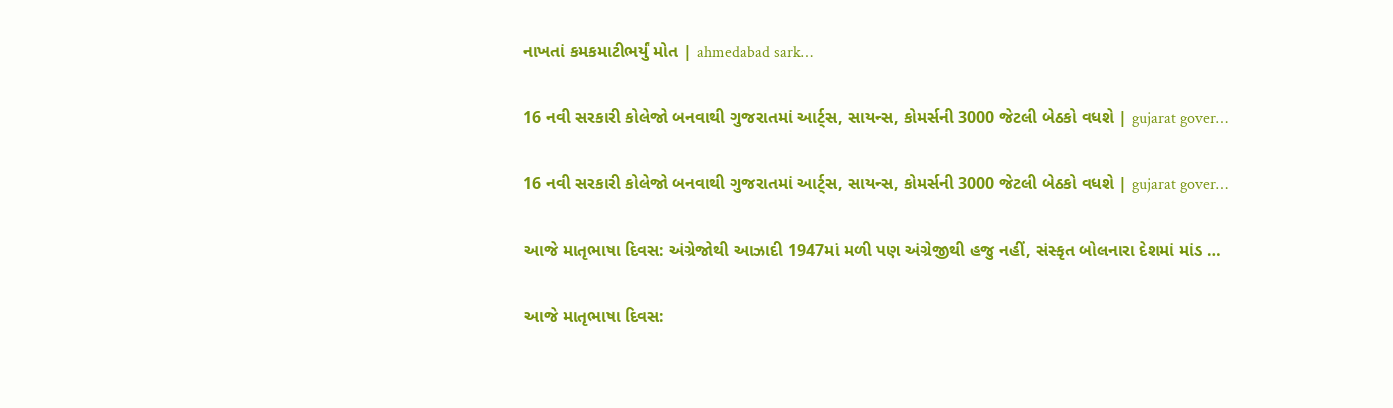નાખતાં કમકમાટીભર્યું મોત | ahmedabad sark…

16 નવી સરકારી કોલેજો બનવાથી ગુજરાતમાં આર્ટ્સ, સાયન્સ, કોમર્સની 3000 જેટલી બેઠકો વધશે | gujarat gover…

16 નવી સરકારી કોલેજો બનવાથી ગુજરાતમાં આર્ટ્સ, સાયન્સ, કોમર્સની 3000 જેટલી બેઠકો વધશે | gujarat gover…

આજે માતૃભાષા દિવસ: અંગ્રેજોથી આઝાદી 1947માં મળી પણ અંગ્રેજીથી હજુ નહીં, સંસ્કૃત બોલનારા દેશમાં માંડ …

આજે માતૃભાષા દિવસ: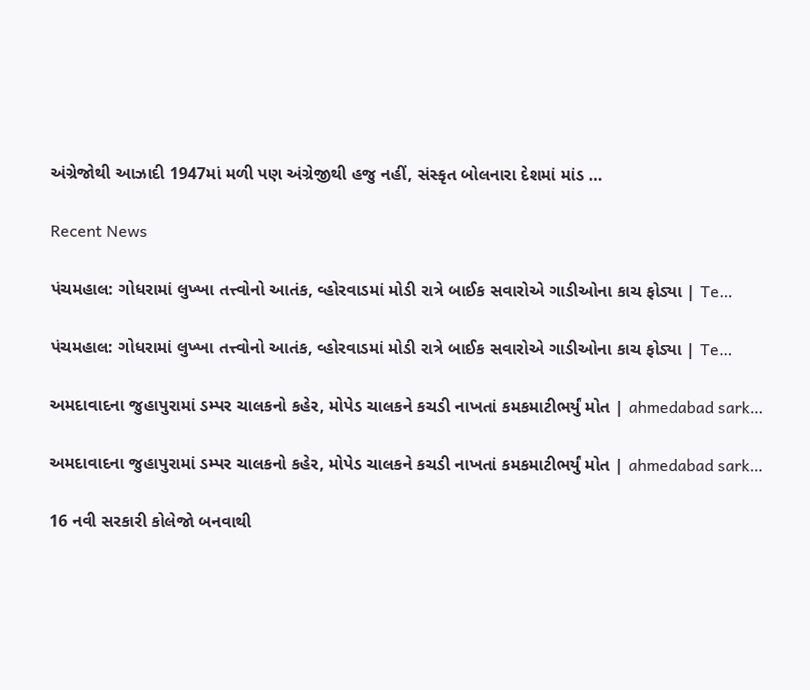અંગ્રેજોથી આઝાદી 1947માં મળી પણ અંગ્રેજીથી હજુ નહીં, સંસ્કૃત બોલનારા દેશમાં માંડ …

Recent News

પંચમહાલ: ગોધરામાં લુખ્ખા તત્ત્વોનો આતંક, વ્હોરવાડમાં મોડી રાત્રે બાઈક સવારોએ ગાડીઓના કાચ ફોડ્યા | Te…

પંચમહાલ: ગોધરામાં લુખ્ખા તત્ત્વોનો આતંક, વ્હોરવાડમાં મોડી રાત્રે બાઈક સવારોએ ગાડીઓના કાચ ફોડ્યા | Te…

અમદાવાદના જુહાપુરામાં ડમ્પર ચાલકનો કહેર, મોપેડ ચાલકને કચડી નાખતાં કમકમાટીભર્યું મોત | ahmedabad sark…

અમદાવાદના જુહાપુરામાં ડમ્પર ચાલકનો કહેર, મોપેડ ચાલકને કચડી નાખતાં કમકમાટીભર્યું મોત | ahmedabad sark…

16 નવી સરકારી કોલેજો બનવાથી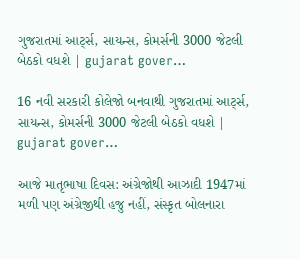ગુજરાતમાં આર્ટ્સ, સાયન્સ, કોમર્સની 3000 જેટલી બેઠકો વધશે | gujarat gover…

16 નવી સરકારી કોલેજો બનવાથી ગુજરાતમાં આર્ટ્સ, સાયન્સ, કોમર્સની 3000 જેટલી બેઠકો વધશે | gujarat gover…

આજે માતૃભાષા દિવસ: અંગ્રેજોથી આઝાદી 1947માં મળી પણ અંગ્રેજીથી હજુ નહીં, સંસ્કૃત બોલનારા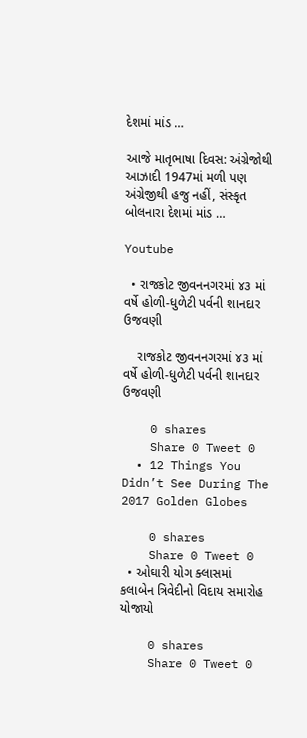દેશમાં માંડ …

આજે માતૃભાષા દિવસ: અંગ્રેજોથી આઝાદી 1947માં મળી પણ અંગ્રેજીથી હજુ નહીં, સંસ્કૃત બોલનારા દેશમાં માંડ …

Youtube

  • રાજકોટ જીવનનગરમાં ૪૩ માં વર્ષે હોળી-ધુળેટી પર્વની શાનદાર ઉજવણી

    રાજકોટ જીવનનગરમાં ૪૩ માં વર્ષે હોળી-ધુળેટી પર્વની શાનદાર ઉજવણી

    0 shares
    Share 0 Tweet 0
  • 12 Things You Didn’t See During The 2017 Golden Globes

    0 shares
    Share 0 Tweet 0
  • ઓઘારી યોગ ક્લાસમાં કલાબેન ત્રિવેદીનો વિદાય સમારોહ યોજાયો

    0 shares
    Share 0 Tweet 0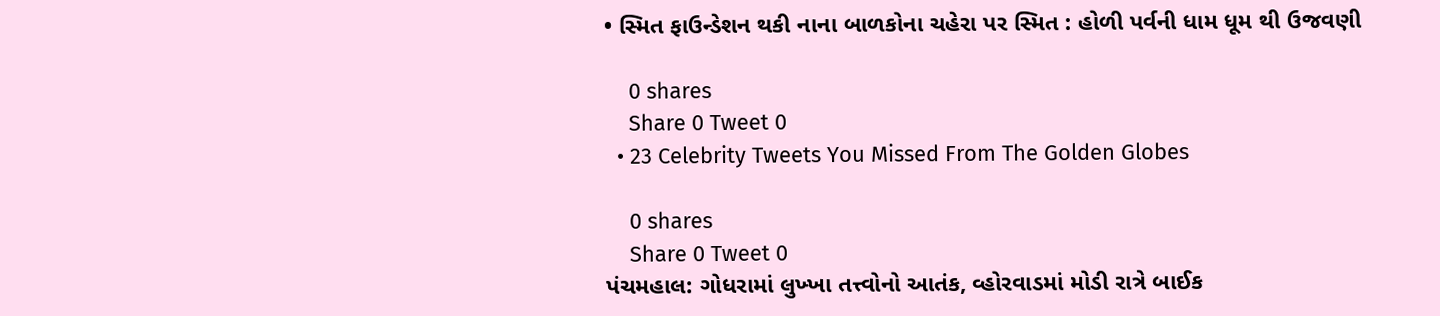• સ્મિત ફાઉન્ડેશન થકી નાના બાળકોના ચહેરા પર સ્મિત : હોળી પર્વની ધામ ધૂમ થી ઉજવણી

    0 shares
    Share 0 Tweet 0
  • 23 Celebrity Tweets You Missed From The Golden Globes

    0 shares
    Share 0 Tweet 0
પંચમહાલ: ગોધરામાં લુખ્ખા તત્ત્વોનો આતંક, વ્હોરવાડમાં મોડી રાત્રે બાઈક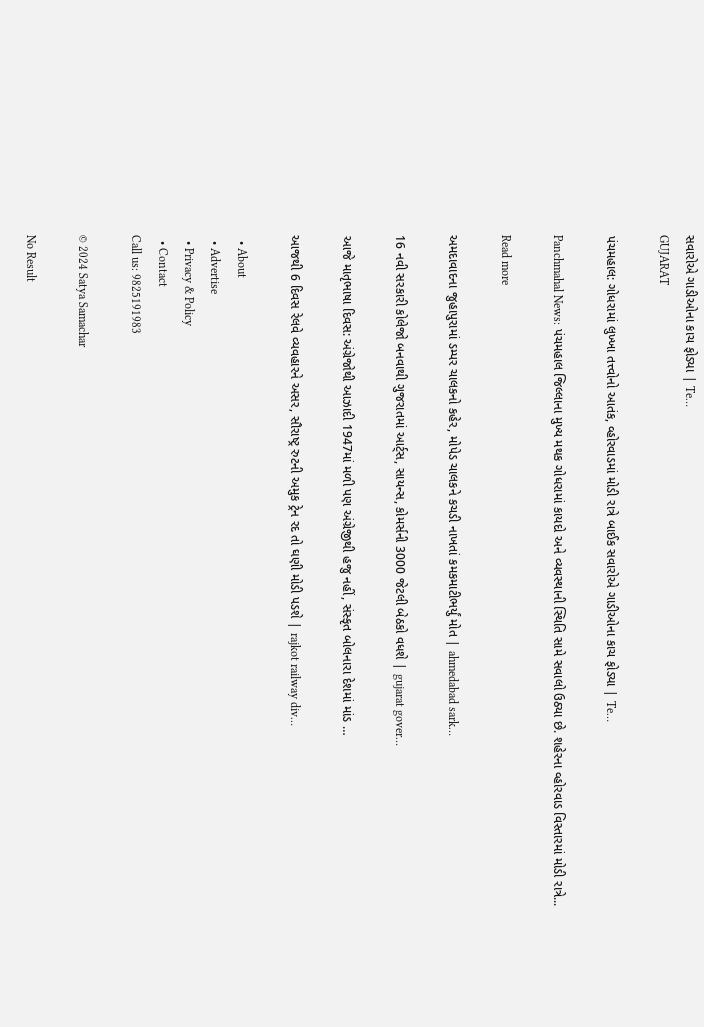સવારોએ ગાડીઓના કાચ ફોડ્યા | Te…
GUJARAT

પંચમહાલ: ગોધરામાં લુખ્ખા તત્ત્વોનો આતંક, વ્હોરવાડમાં મોડી રાત્રે બાઈક સવારોએ ગાડીઓના કાચ ફોડ્યા | Te…

Panchmahal News: પંચમહાલ જિલ્લાના મુખ્ય મથક ગોધરામાં કાયદો અને વ્યવસ્થાની સ્થિતિ સામે સવાલો ઉઠ્યા છે. શહેરના વ્હોરવાડ વિસ્તારમાં મોડી રાત્રે...

Read more

અમદાવાદના જુહાપુરામાં ડમ્પર ચાલકનો કહેર, મોપેડ ચાલકને કચડી નાખતાં કમકમાટીભર્યું મોત | ahmedabad sark…

16 નવી સરકારી કોલેજો બનવાથી ગુજરાતમાં આર્ટ્સ, સાયન્સ, કોમર્સની 3000 જેટલી બેઠકો વધશે | gujarat gover…

આજે માતૃભાષા દિવસ: અંગ્રેજોથી આઝાદી 1947માં મળી પણ અંગ્રેજીથી હજુ નહીં, સંસ્કૃત બોલનારા દેશમાં માંડ …

આજથી 6 દિવસ રેલવે વ્યવહારને અસર, સૌરાષ્ટ્ર રુટની અમુક ટ્રેન રદ તો ઘણી મોડી પડશે | rajkot railway div…

  • About
  • Advertise
  • Privacy & Policy
  • Contact
Call us: 9825191983

© 2024 Satya Samachar

No Result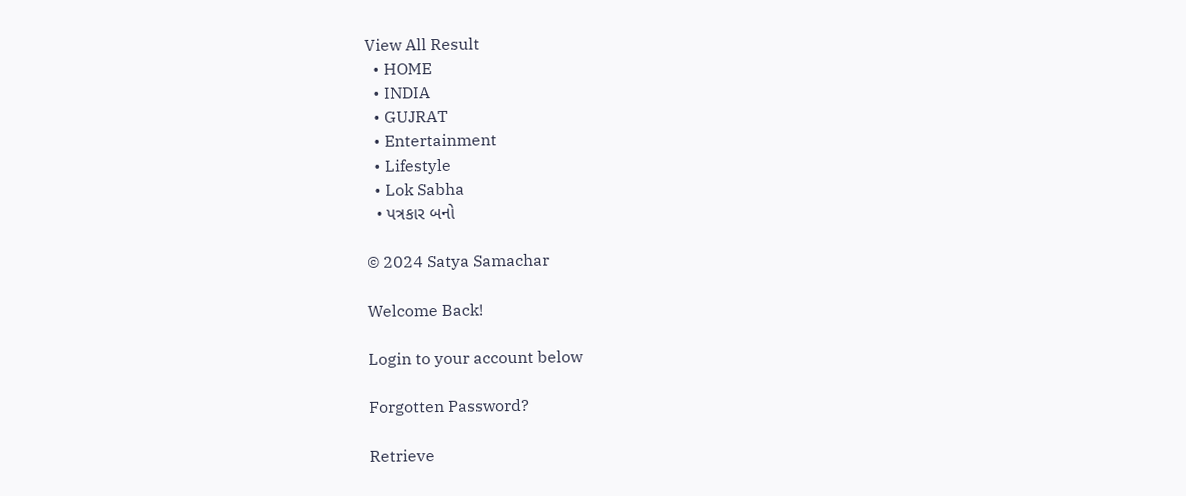View All Result
  • HOME
  • INDIA
  • GUJRAT
  • Entertainment
  • Lifestyle
  • Lok Sabha
  • પત્રકાર બનો

© 2024 Satya Samachar

Welcome Back!

Login to your account below

Forgotten Password?

Retrieve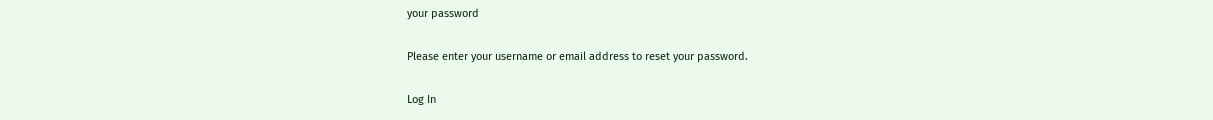your password

Please enter your username or email address to reset your password.

Log In